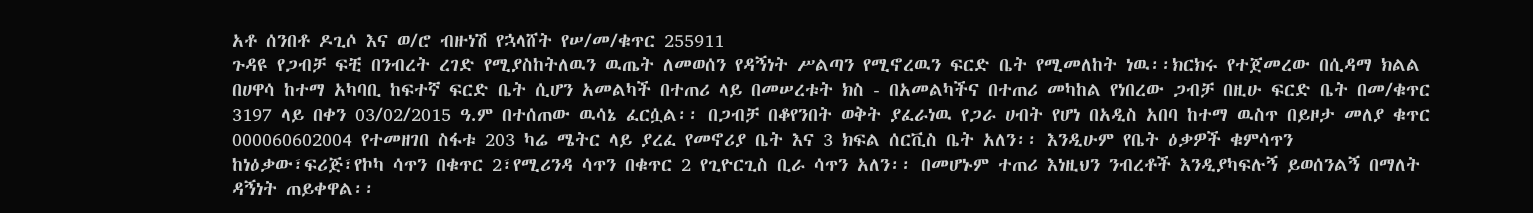አቶ ሰንበቶ ዶጊሶ እና ወ/ሮ ብዙነሽ የኋላሸት የሠ/መ/ቁጥር 255911
ጉዳዩ የጋብቻ ፍቺ በንብረት ረገድ የሚያስከትለዉን ዉጤት ለመወሰን የዳኝነት ሥልጣን የሚኖረዉን ፍርድ ቤት የሚመለከት ነዉ፡፡ክርክሩ የተጀመረው በሲዳማ ክልል በሀዋሳ ከተማ አካባቢ ከፍተኛ ፍርድ ቤት ሲሆን አመልካች በተጠሪ ላይ በመሠረቱት ክስ - በአመልካችና በተጠሪ መካከል የነበረው ጋብቻ በዚሁ ፍርድ ቤት በመ/ቁጥር 3197 ላይ በቀን 03/02/2015 ዓ.ም በተሰጠው ዉሳኔ ፈርሷል፡፡ በጋብቻ በቆየንበት ወቅት ያፈራነዉ የጋራ ሀብት የሆነ በአዲስ አበባ ከተማ ዉስጥ በይዞታ መለያ ቁጥር 000060602004 የተመዘገበ ስፋቱ 203 ካሬ ሜትር ላይ ያረፈ የመኖሪያ ቤት እና 3 ክፍል ሰርቪስ ቤት አለን፡፡ እንዲሁም የቤት ዕቃዎች ቁምሳጥን ከነዕቃው፣ፍሪጅ፣የኮካ ሳጥን በቁጥር 2፣የሚሪንዳ ሳጥን በቁጥር 2 የጊዮርጊስ ቢራ ሳጥን አለን፡፡ በመሆኑም ተጠሪ እነዚህን ንብረቶች እንዲያካፍሉኝ ይወሰንልኝ በማለት ዳኝነት ጠይቀዋል፡፡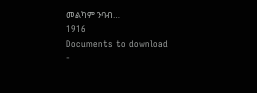መልካም ንባብ…
1916
Documents to download
-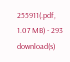255911(.pdf, 1.07 MB) - 293 download(s)